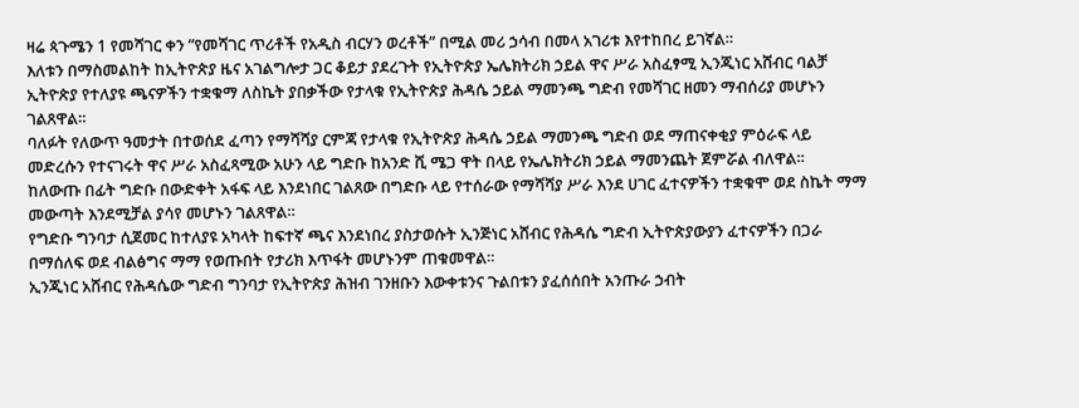ዛሬ ጳጉሜን 1 የመሻገር ቀን “የመሻገር ጥሪቶች የአዲስ ብርሃን ወረቶች” በሚል መሪ ኃሳብ በመላ አገሪቱ እየተከበረ ይገኛል፡፡
እለቱን በማስመልከት ከኢትዮጵያ ዜና አገልግሎታ ጋር ቆይታ ያደረጉት የኢትዮጵያ ኤሌክትሪክ ኃይል ዋና ሥራ አስፈፃሚ ኢንጂነር አሸብር ባልቻ ኢትዮጵያ የተለያዩ ጫናዎችን ተቋቁማ ለስኬት ያበቃችው የታላቁ የኢትዮጵያ ሕዳሴ ኃይል ማመንጫ ግድብ የመሻገር ዘመን ማብሰሪያ መሆኑን ገልጸዋል።
ባለፉት የለውጥ ዓመታት በተወሰደ ፈጣን የማሻሻያ ርምጃ የታላቁ የኢትዮጵያ ሕዳሴ ኃይል ማመንጫ ግድብ ወደ ማጠናቀቂያ ምዕራፍ ላይ መድረሱን የተናገሩት ዋና ሥራ አስፈጻሚው አሁን ላይ ግድቡ ከአንድ ሺ ሜጋ ዋት በላይ የኤሌክትሪክ ኃይል ማመንጨት ጀምሯል ብለዋል።
ከለውጡ በፊት ግድቡ በውድቀት አፋፍ ላይ እንደነበር ገልጸው በግድቡ ላይ የተሰራው የማሻሻያ ሥራ እንደ ሀገር ፈተናዎችን ተቋቁሞ ወደ ስኬት ማማ መውጣት እንደሚቻል ያሳየ መሆኑን ገልጸዋል፡፡
የግድቡ ግንባታ ሲጀመር ከተለያዩ አካላት ከፍተኛ ጫና እንደነበረ ያስታወሱት ኢንጅነር አሸብር የሕዳሴ ግድብ ኢትዮጵያውያን ፈተናዎችን በጋራ በማሰለፍ ወደ ብልፅግና ማማ የወጡበት የታሪክ እጥፋት መሆኑንም ጠቁመዋል።
ኢንጂነር አሸብር የሕዳሴው ግድብ ግንባታ የኢትዮጵያ ሕዝብ ገንዘቡን እውቀቱንና ጉልበቱን ያፈሰሰበት አንጡራ ኃብት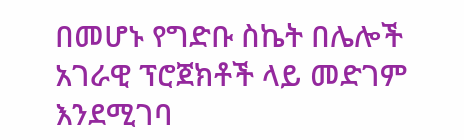በመሆኑ የግድቡ ስኬት በሌሎች አገራዊ ፕሮጀክቶች ላይ መድገም እንደሚገባ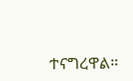ተናግረዋል።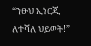“ንፁህ ኢነርጂ ለተሻለ ህይወት!”